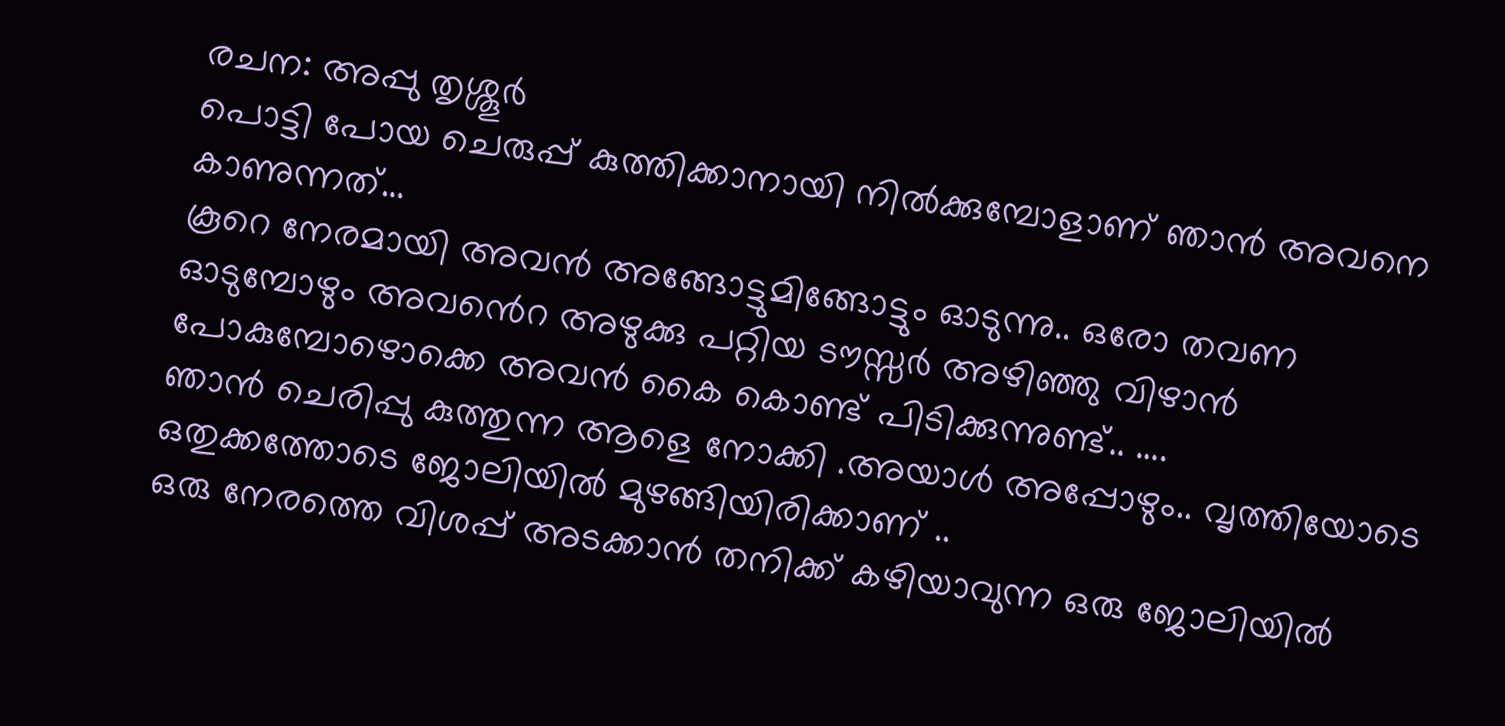രചന: അപ്പു തൃശ്ശൂർ
പൊട്ടി പോയ ചെരുപ്പ് കുത്തിക്കാനായി നിൽക്കുമ്പോളാണ് ഞാൻ അവനെ കാണുന്നത്…
കൂറെ നേരമായി അവൻ അങ്ങോട്ടുമിങ്ങോട്ടും ഓടുന്നു.. ഒരോ തവണ ഓടുമ്പോഴും അവൻെറ അഴുക്കു പറ്റിയ ടൗസ്സർ അഴിഞ്ഞു വിഴാൻ പോകുമ്പോഴൊക്കെ അവൻ കൈ കൊണ്ട് പിടിക്കുന്നുണ്ട്.. ….
ഞാൻ ചെരിപ്പു കുത്തുന്ന ആളെ നോക്കി .അയാൾ അപ്പോഴും.. വൃത്തിയോടെ ഒതുക്കത്തോടെ ജോലിയിൽ മുഴങ്ങിയിരിക്കാണ് ..
ഒരു നേരത്തെ വിശപ്പ് അടക്കാൻ തനിക്ക് കഴിയാവുന്ന ഒരു ജോലിയിൽ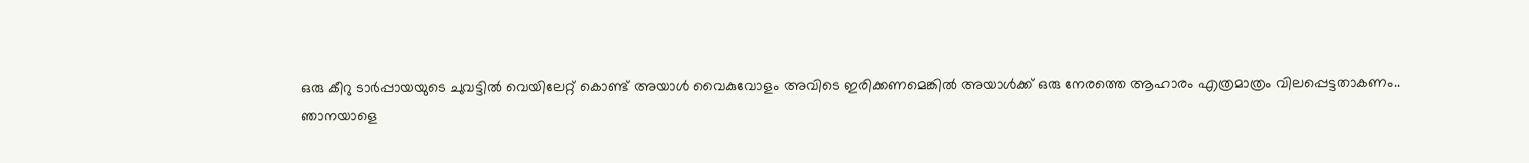ഒരു കീറു ടാർപ്പായയുടെ ചുവട്ടിൽ വെയിലേറ്റ് കൊണ്ട് അയാൾ വൈകുവോളം അവിടെ ഇരിക്കണമെങ്കിൽ അയാൾക്ക് ഒരു നേരത്തെ ആഹാരം എത്രമാത്രം വിലപ്പെട്ടതാകണം..
ഞാനയാളെ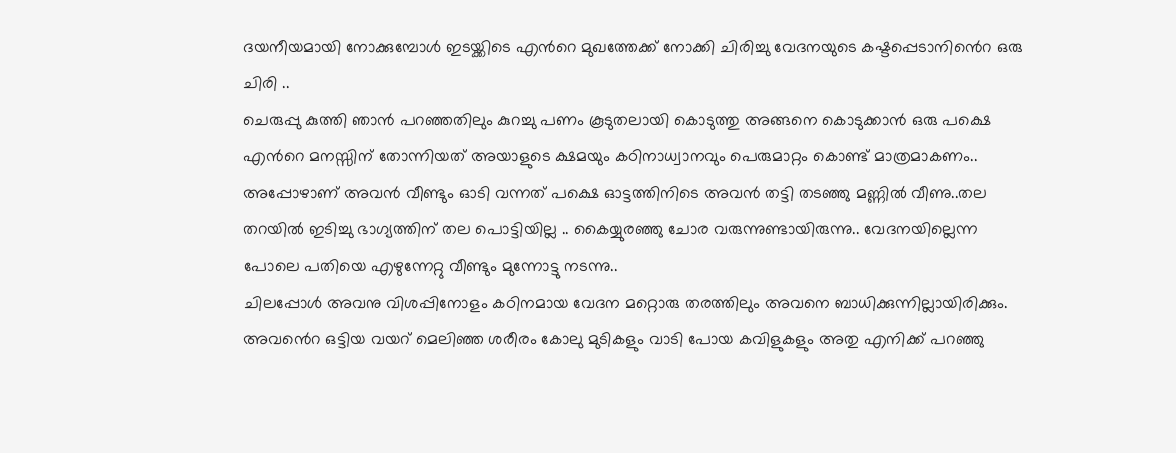ദയനീയമായി നോക്കുമ്പോൾ ഇടയ്ക്കിടെ എൻറെ മുഖത്തേക്ക് നോക്കി ചിരിച്ചു വേദനയുടെ കഷ്ടപ്പെടാനിൻെറ ഒരു ചിരി ..
ചെരുപ്പു കുത്തി ഞാൻ പറഞ്ഞതിലും കുറച്ചു പണം കൂടുതലായി കൊടുത്തു അങ്ങനെ കൊടുക്കാൻ ഒരു പക്ഷെ എൻറെ മനസ്സിന് തോന്നിയത് അയാളുടെ ക്ഷമയും കഠിനാധ്വാനവും പെരുമാറ്റം കൊണ്ട് മാത്രമാകണം..
അപ്പോഴാണ് അവൻ വീണ്ടും ഓടി വന്നത് പക്ഷെ ഓട്ടത്തിനിടെ അവൻ തട്ടി തടഞ്ഞു മണ്ണിൽ വീണു..തല തറയിൽ ഇടിച്ചു ഭാഗ്യത്തിന് തല പൊട്ടിയില്ല .. കൈയ്യുരഞ്ഞു ചോര വരുന്നുണ്ടായിരുന്നു.. വേദനയില്ലെന്ന പോലെ പതിയെ എഴുന്നേറ്റു വീണ്ടും മുന്നോട്ടു നടന്നു..
ചിലപ്പോൾ അവനു വിശപ്പിനോളം കഠിനമായ വേദന മറ്റൊരു തരത്തിലും അവനെ ബാധിക്കുന്നില്ലായിരിക്കും.
അവൻെറ ഒട്ടിയ വയറ് മെലിഞ്ഞ ശരീരം കോലു മുടികളും വാടി പോയ കവിളുകളും അതു എനിക്ക് പറഞ്ഞു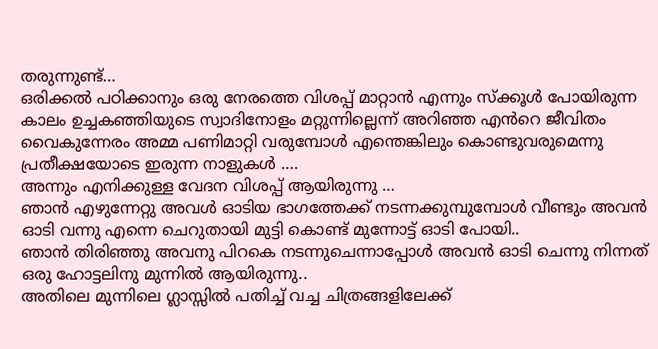തരുന്നുണ്ട്…
ഒരിക്കൽ പഠിക്കാനും ഒരു നേരത്തെ വിശപ്പ് മാറ്റാൻ എന്നും സ്ക്കൂൾ പോയിരുന്ന കാലം ഉച്ചകഞ്ഞിയുടെ സ്വാദിനോളം മറ്റുന്നില്ലെന്ന് അറിഞ്ഞ എൻറെ ജീവിതം വൈകുന്നേരം അമ്മ പണിമാറ്റി വരുമ്പോൾ എന്തെങ്കിലും കൊണ്ടുവരുമെന്നു പ്രതീക്ഷയോടെ ഇരുന്ന നാളുകൾ ….
അന്നും എനിക്കുള്ള വേദന വിശപ്പ് ആയിരുന്നു …
ഞാൻ എഴുന്നേറ്റു അവൾ ഓടിയ ഭാഗത്തേക്ക് നടന്നക്കുമ്പുമ്പോൾ വീണ്ടും അവൻ ഓടി വന്നു എന്നെ ചെറുതായി മുട്ടി കൊണ്ട് മുന്നോട്ട് ഓടി പോയി..
ഞാൻ തിരിഞ്ഞു അവനു പിറകെ നടന്നുചെന്നാപ്പോൾ അവൻ ഓടി ചെന്നു നിന്നത് ഒരു ഹോട്ടലിനു മുന്നിൽ ആയിരുന്നു..
അതിലെ മുന്നിലെ ഗ്ലാസ്സിൽ പതിച്ച് വച്ച ചിത്രങ്ങളിലേക്ക്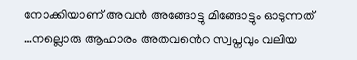നോക്കിയാണ് അവൻ അങ്ങോട്ടു മിങ്ങോട്ടും ഓടുന്നത് …നല്ലൊരു ആഹാരം അതവൻെറ സ്വപ്നവും വലിയ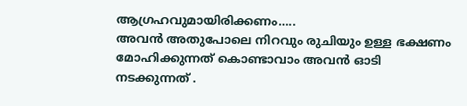ആഗ്രഹവുമായിരിക്കണം…..
അവൻ അതുപോലെ നിറവും രുചിയും ഉള്ള ഭക്ഷണം മോഹിക്കുന്നത് കൊണ്ടാവാം അവൻ ഓടി നടക്കുന്നത് .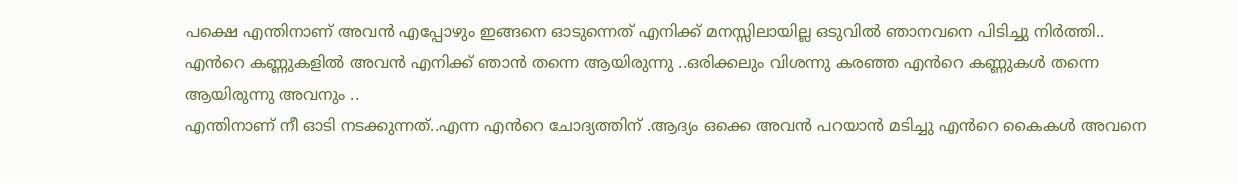പക്ഷെ എന്തിനാണ് അവൻ എപ്പോഴും ഇങ്ങനെ ഓടുന്നെത് എനിക്ക് മനസ്സിലായില്ല ഒടുവിൽ ഞാനവനെ പിടിച്ചു നിർത്തി..
എൻറെ കണ്ണുകളിൽ അവൻ എനിക്ക് ഞാൻ തന്നെ ആയിരുന്നു ..ഒരിക്കലും വിശന്നു കരഞ്ഞ എൻറെ കണ്ണുകൾ തന്നെ ആയിരുന്നു അവനും ..
എന്തിനാണ് നീ ഓടി നടക്കുന്നത്..എന്ന എൻറെ ചോദ്യത്തിന് .ആദ്യം ഒക്കെ അവൻ പറയാൻ മടിച്ചു എൻറെ കൈകൾ അവനെ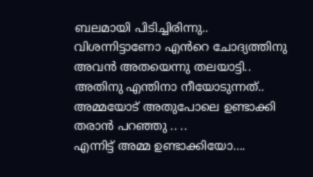ബലമായി പിടിച്ചിരിന്നു..
വിശന്നിട്ടാണോ എൻറെ ചോദ്യത്തിനു അവൻ അതയെന്നു തലയാട്ടി..
അതിനു എന്തിനാ നീയോടുന്നത്..
അമ്മയോട് അതുപോലെ ഉണ്ടാക്കി തരാൻ പറഞ്ഞു .. ..
എന്നിട്ട് അമ്മ ഉണ്ടാക്കിയോ….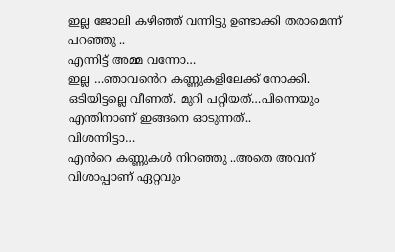ഇല്ല ജോലി കഴിഞ്ഞ് വന്നിട്ടു ഉണ്ടാക്കി തരാമെന്ന് പറഞ്ഞു ..
എന്നിട്ട് അമ്മ വന്നോ…
ഇല്ല …ഞാവൻെറ കണ്ണുകളിലേക്ക് നോക്കി. ഒടിയിട്ടല്ലെ വീണത്. മുറി പറ്റിയത്…പിന്നെയും എന്തിനാണ് ഇങ്ങനെ ഓടുന്നത്..
വിശന്നിട്ടാ…
എൻറെ കണ്ണുകൾ നിറഞ്ഞു ..അതെ അവന് വിശാപ്പാണ് ഏറ്റവും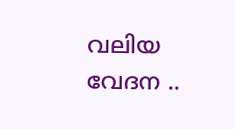വലിയ വേദന ..